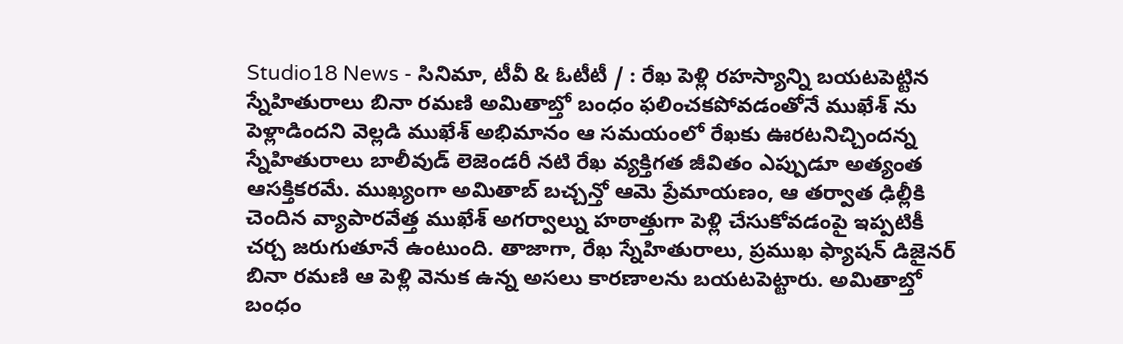Studio18 News - సినిమా, టీవీ & ఓటీటీ / : రేఖ పెళ్లి రహస్యాన్ని బయటపెట్టిన స్నేహితురాలు బినా రమణి అమితాబ్తో బంధం ఫలించకపోవడంతోనే ముఖేశ్ ను పెళ్లాడిందని వెల్లడి ముఖేశ్ అభిమానం ఆ సమయంలో రేఖకు ఊరటనిచ్చిందన్న స్నేహితురాలు బాలీవుడ్ లెజెండరీ నటి రేఖ వ్యక్తిగత జీవితం ఎప్పుడూ అత్యంత ఆసక్తికరమే. ముఖ్యంగా అమితాబ్ బచ్చన్తో ఆమె ప్రేమాయణం, ఆ తర్వాత ఢిల్లీకి చెందిన వ్యాపారవేత్త ముఖేశ్ అగర్వాల్ను హఠాత్తుగా పెళ్లి చేసుకోవడంపై ఇప్పటికీ చర్చ జరుగుతూనే ఉంటుంది. తాజాగా, రేఖ స్నేహితురాలు, ప్రముఖ ఫ్యాషన్ డిజైనర్ బినా రమణి ఆ పెళ్లి వెనుక ఉన్న అసలు కారణాలను బయటపెట్టారు. అమితాబ్తో బంధం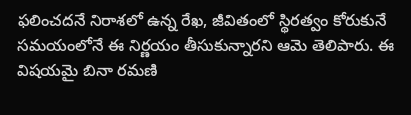ఫలించదనే నిరాశలో ఉన్న రేఖ, జీవితంలో స్థిరత్వం కోరుకునే సమయంలోనే ఈ నిర్ణయం తీసుకున్నారని ఆమె తెలిపారు. ఈ విషయమై బినా రమణి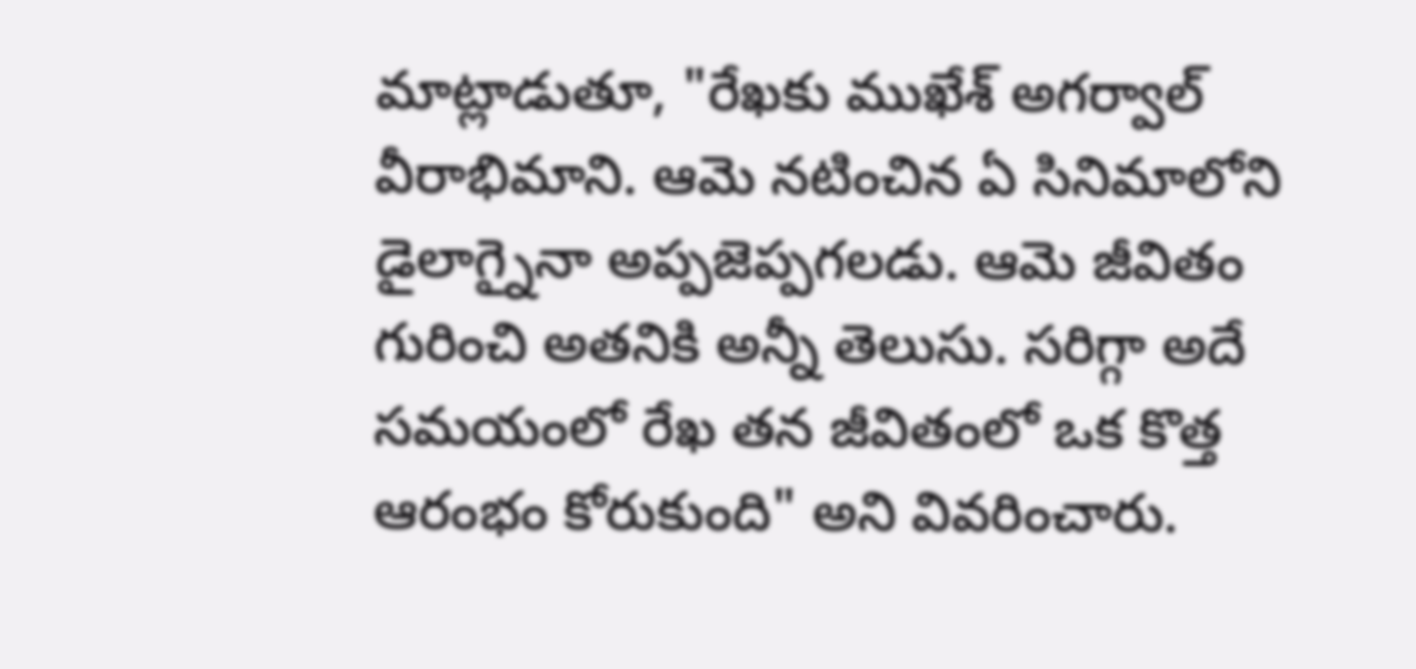మాట్లాడుతూ, "రేఖకు ముఖేశ్ అగర్వాల్ వీరాభిమాని. ఆమె నటించిన ఏ సినిమాలోని డైలాగ్నైనా అప్పజెప్పగలడు. ఆమె జీవితం గురించి అతనికి అన్నీ తెలుసు. సరిగ్గా అదే సమయంలో రేఖ తన జీవితంలో ఒక కొత్త ఆరంభం కోరుకుంది" అని వివరించారు.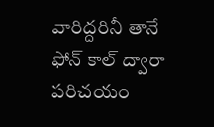వారిద్దరినీ తానే ఫోన్ కాల్ ద్వారా పరిచయం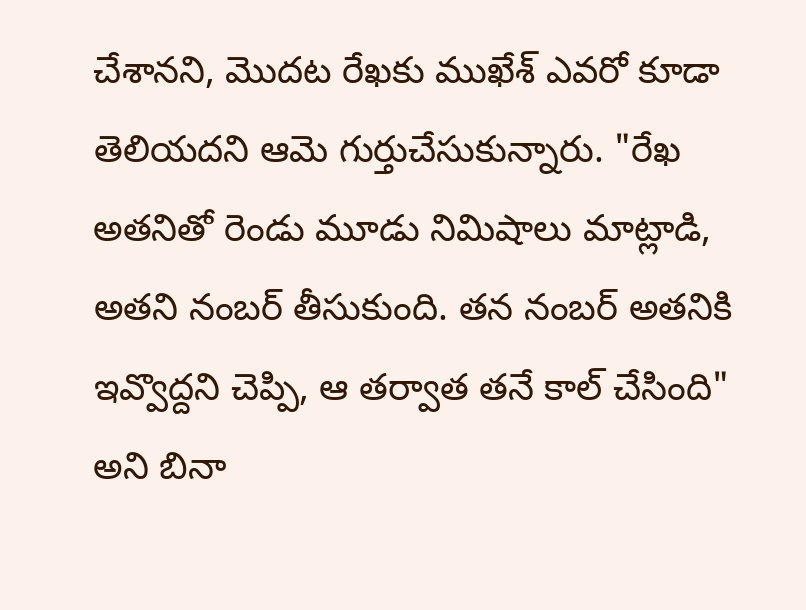చేశానని, మొదట రేఖకు ముఖేశ్ ఎవరో కూడా తెలియదని ఆమె గుర్తుచేసుకున్నారు. "రేఖ అతనితో రెండు మూడు నిమిషాలు మాట్లాడి, అతని నంబర్ తీసుకుంది. తన నంబర్ అతనికి ఇవ్వొద్దని చెప్పి, ఆ తర్వాత తనే కాల్ చేసింది" అని బినా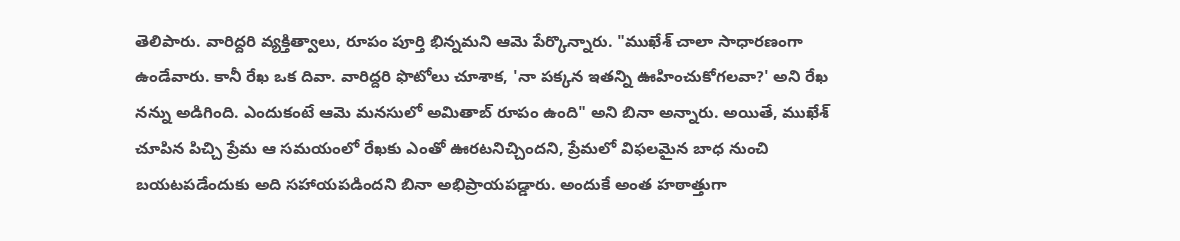తెలిపారు. వారిద్దరి వ్యక్తిత్వాలు, రూపం పూర్తి భిన్నమని ఆమె పేర్కొన్నారు. "ముఖేశ్ చాలా సాధారణంగా ఉండేవారు. కానీ రేఖ ఒక దివా. వారిద్దరి ఫొటోలు చూశాక, 'నా పక్కన ఇతన్ని ఊహించుకోగలవా?' అని రేఖ నన్ను అడిగింది. ఎందుకంటే ఆమె మనసులో అమితాబ్ రూపం ఉంది" అని బినా అన్నారు. అయితే, ముఖేశ్ చూపిన పిచ్చి ప్రేమ ఆ సమయంలో రేఖకు ఎంతో ఊరటనిచ్చిందని, ప్రేమలో విఫలమైన బాధ నుంచి బయటపడేందుకు అది సహాయపడిందని బినా అభిప్రాయపడ్డారు. అందుకే అంత హఠాత్తుగా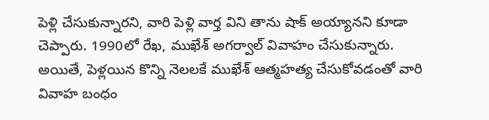పెళ్లి చేసుకున్నారని, వారి పెళ్లి వార్త విని తాను షాక్ అయ్యానని కూడా చెప్పారు. 1990లో రేఖ, ముఖేశ్ అగర్వాల్ వివాహం చేసుకున్నారు. అయితే, పెళ్లయిన కొన్ని నెలలకే ముఖేశ్ ఆత్మహత్య చేసుకోవడంతో వారి వివాహ బంధం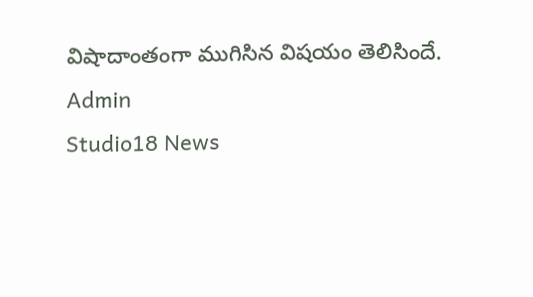విషాదాంతంగా ముగిసిన విషయం తెలిసిందే.
Admin
Studio18 News